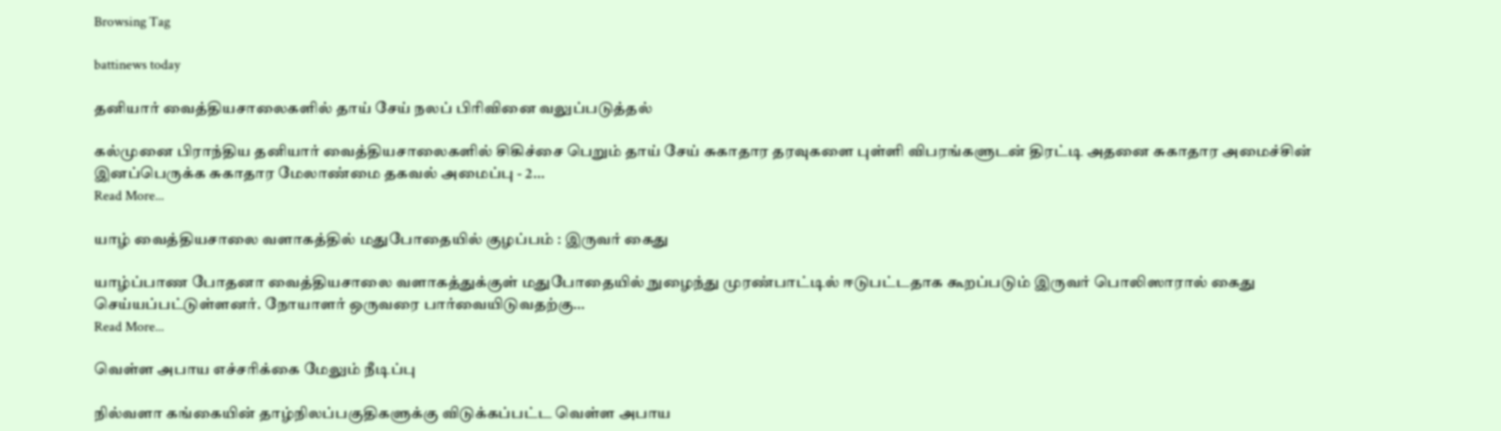Browsing Tag

battinews today

தனியார் வைத்தியசாலைகளில் தாய் சேய் நலப் பிரிவினை வலுப்படுத்தல்

கல்முனை பிராந்திய தனியார் வைத்தியசாலைகளில் சிகிச்சை பெறும் தாய் சேய் சுகாதார தரவுகளை புள்ளி விபரங்களுடன் திரட்டி அதனை சுகாதார அமைச்சின் இனப்பெருக்க சுகாதார மேலாண்மை தகவல் அமைப்பு - 2…
Read More...

யாழ் வைத்தியசாலை வளாகத்தில் மதுபோதையில் குழப்பம் : இருவர் கைது

யாழ்ப்பாண போதனா வைத்தியசாலை வளாகத்துக்குள் மதுபோதையில் நுழைந்து முரண்பாட்டில் ஈடுபட்டதாக கூறப்படும் இருவர் பொலிஸாரால் கைது செய்யப்பட்டுள்ளனர். நோயாளர் ஒருவரை பார்வையிடுவதற்கு…
Read More...

வெள்ள அபாய எச்சரிக்கை மேலும் நீடிப்பு

நில்வளா கங்கையின் தாழ்நிலப்பகுதிகளுக்கு விடுக்கப்பட்ட வெள்ள அபாய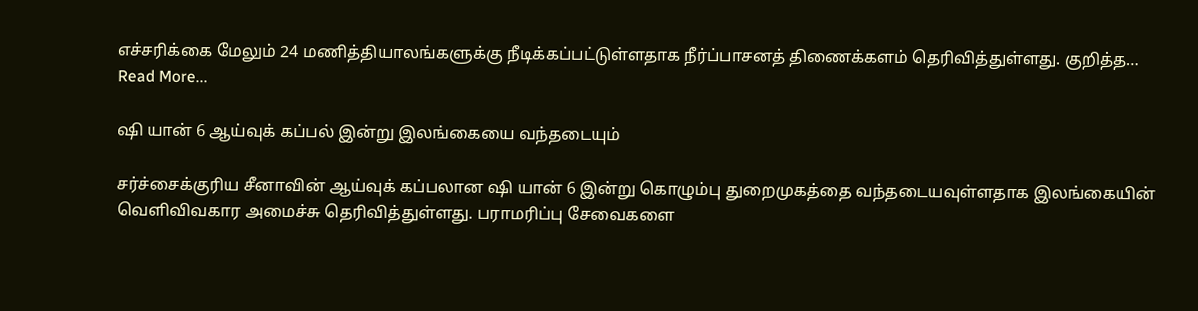எச்சரிக்கை மேலும் 24 மணித்தியாலங்களுக்கு நீடிக்கப்பட்டுள்ளதாக நீர்ப்பாசனத் திணைக்களம் தெரிவித்துள்ளது. குறித்த…
Read More...

ஷி யான் 6 ஆய்வுக் கப்பல் இன்று இலங்கையை வந்தடையும்

சர்ச்சைக்குரிய சீனாவின் ஆய்வுக் கப்பலான ஷி யான் 6 இன்று கொழும்பு துறைமுகத்தை வந்தடையவுள்ளதாக இலங்கையின் வெளிவிவகார அமைச்சு தெரிவித்துள்ளது. பராமரிப்பு சேவைகளை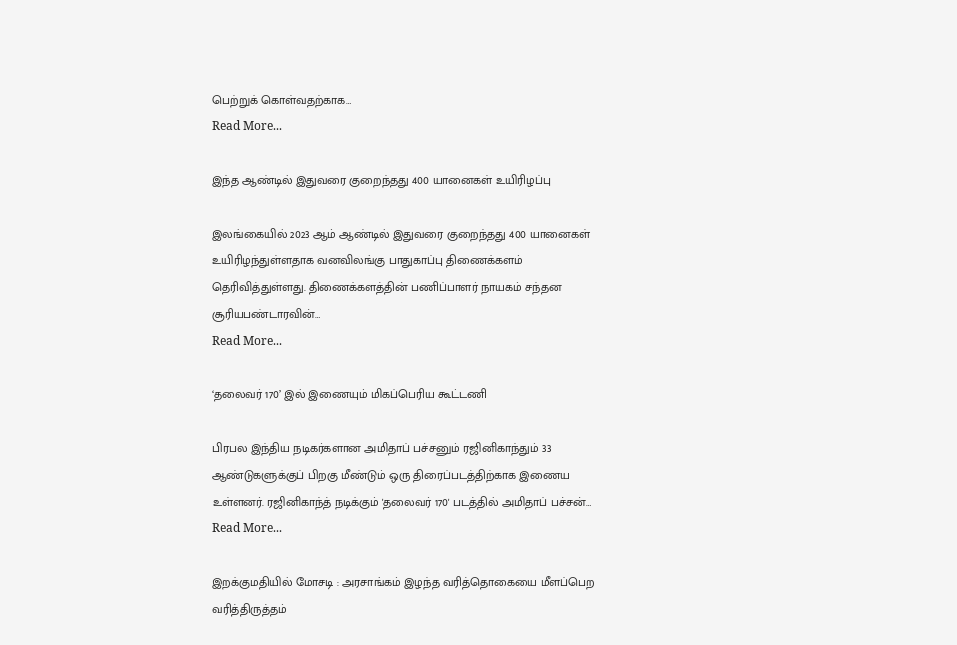பெற்றுக் கொள்வதற்காக…
Read More...

இந்த ஆண்டில் இதுவரை குறைந்தது 400 யானைகள் உயிரிழப்பு

இலங்கையில் 2023 ஆம் ஆண்டில் இதுவரை குறைந்தது 400 யானைகள் உயிரிழந்துள்ளதாக வனவிலங்கு பாதுகாப்பு திணைக்களம் தெரிவித்துள்ளது. திணைக்களத்தின் பணிப்பாளர் நாயகம் சந்தன சூரியபண்டாரவின்…
Read More...

‘தலைவர் 170’ இல் இணையும் மிகப்பெரிய கூட்டணி

பிரபல இந்திய நடிகர்களான அமிதாப் பச்சனும் ரஜினிகாந்தும் 33 ஆண்டுகளுக்குப் பிறகு மீண்டும் ஒரு திரைப்படத்திற்காக இணைய உள்ளனர். ரஜினிகாந்த் நடிக்கும் 'தலைவர் 170' படத்தில் அமிதாப் பச்சன்…
Read More...

இறக்குமதியில் மோசடி : அரசாங்கம் இழந்த வரித்தொகையை மீளப்பெற வரித்திருத்தம்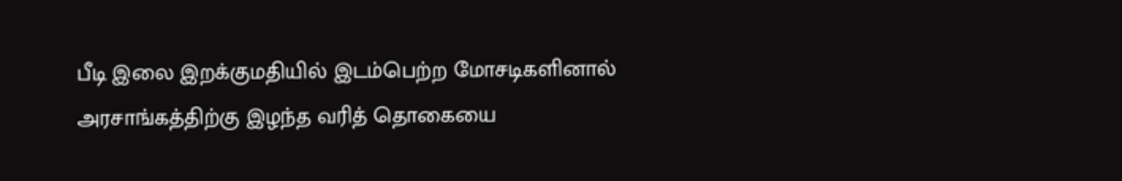பீடி இலை இறக்குமதியில் இடம்பெற்ற மோசடிகளினால் அரசாங்கத்திற்கு இழந்த வரித் தொகையை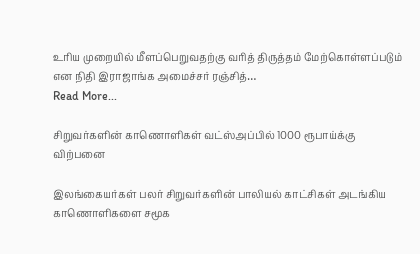உரிய முறையில் மீளப்பெறுவதற்கு வரித் திருத்தம் மேற்கொள்ளப்படும் என நிதி இராஜாங்க அமைச்சர் ரஞ்சித்…
Read More...

சிறுவர்களின் காணொளிகள் வட்ஸ்அப்பில் 1000 ரூபாய்க்கு விற்பனை

இலங்கையர்கள் பலர் சிறுவர்களின் பாலியல் காட்சிகள் அடங்கிய காணொளிகளை சமூக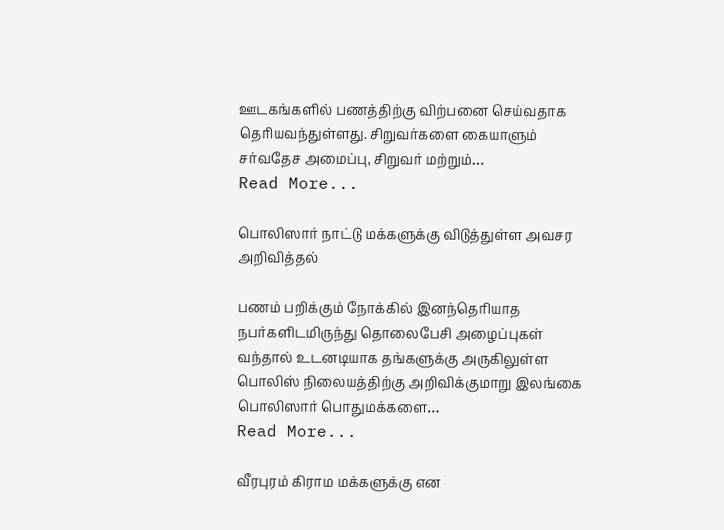ஊடகங்களில் பணத்திற்கு விற்பனை செய்வதாக தெரியவந்துள்ளது. சிறுவர்களை கையாளும் சர்வதேச அமைப்பு, சிறுவர் மற்றும்…
Read More...

பொலிஸார் நாட்டு மக்களுக்கு விடுத்துள்ள அவசர அறிவித்தல்

பணம் பறிக்கும் நோக்கில் இனந்தெரியாத நபர்களிடமிருந்து தொலைபேசி அழைப்புகள் வந்தால் உடனடியாக தங்களுக்கு அருகிலுள்ள பொலிஸ் நிலையத்திற்கு அறிவிக்குமாறு இலங்கை பொலிஸார் பொதுமக்களை…
Read More...

வீரபுரம் கிராம மக்களுக்கு என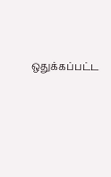ஒதுக்கப்பட்ட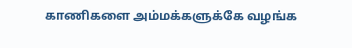காணிகளை அம்மக்களுக்கே வழங்க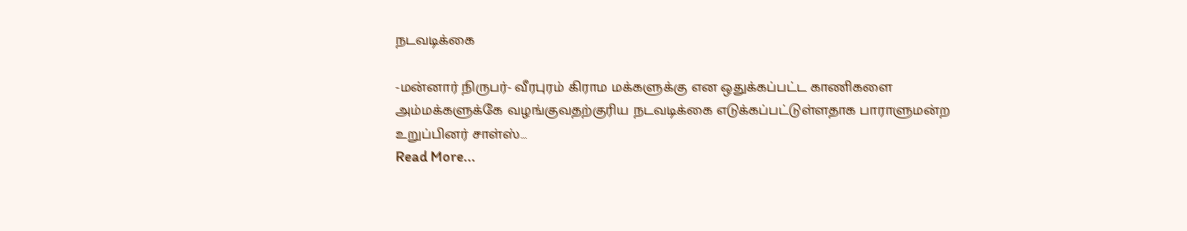நடவடிக்கை

-மன்னார் நிருபர்- வீரபுரம் கிராம மக்களுக்கு என ஒதுக்கப்பட்ட காணிகளை அம்மக்களுக்கே வழங்குவதற்குரிய நடவடிக்கை எடுக்கப்பட்டுள்ளதாக பாராளுமன்ற உறுப்பினர் சாள்ஸ்…
Read More...